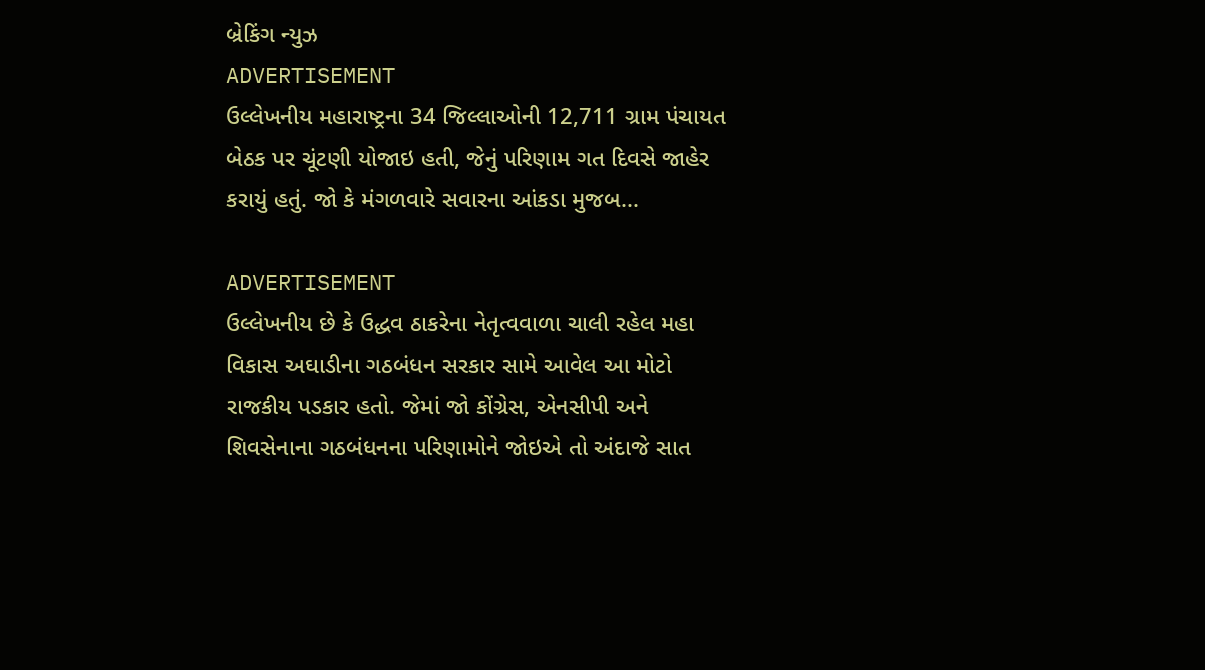બ્રેકિંગ ન્યુઝ
ADVERTISEMENT
ઉલ્લેખનીય મહારાષ્ટ્રના 34 જિલ્લાઓની 12,711 ગ્રામ પંચાયત બેઠક પર ચૂંટણી યોજાઇ હતી, જેનું પરિણામ ગત દિવસે જાહેર કરાયું હતું. જો કે મંગળવારે સવારના આંકડા મુજબ...

ADVERTISEMENT
ઉલ્લેખનીય છે કે ઉદ્ધવ ઠાકરેના નેતૃત્વવાળા ચાલી રહેલ મહા વિકાસ અઘાડીના ગઠબંધન સરકાર સામે આવેલ આ મોટો રાજકીય પડકાર હતો. જેમાં જો કોંગ્રેસ, એનસીપી અને શિવસેનાના ગઠબંધનના પરિણામોને જોઇએ તો અંદાજે સાત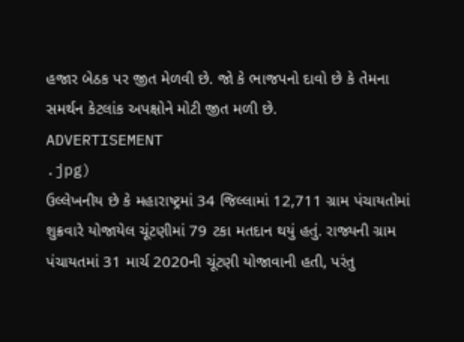હજાર બેઠક પર જીત મેળવી છે. જો કે ભાજપનો દાવો છે કે તેમના સમર્થન કેટલાંક અપક્ષોને મોટી જીત મળી છે.
ADVERTISEMENT
.jpg)
ઉલ્લેખનીય છે કે મહારાષ્ટ્રમાં 34 જિલ્લામાં 12,711 ગ્રામ પંચાયતોમાં શુક્રવારે યોજાયેલ ચૂંટણીમાં 79 ટકા મતદાન થયું હતું. રાજ્યની ગ્રામ પંચાયતમાં 31 માર્ચ 2020ની ચૂંટણી યોજાવાની હતી, પરંતુ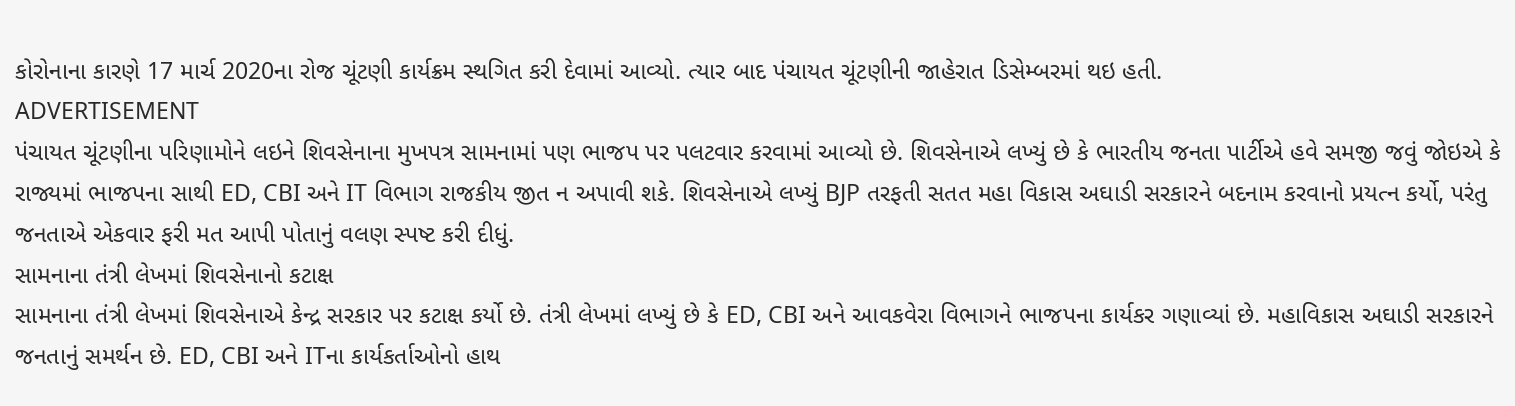કોરોનાના કારણે 17 માર્ચ 2020ના રોજ ચૂંટણી કાર્યક્રમ સ્થગિત કરી દેવામાં આવ્યો. ત્યાર બાદ પંચાયત ચૂંટણીની જાહેરાત ડિસેમ્બરમાં થઇ હતી.
ADVERTISEMENT
પંચાયત ચૂંટણીના પરિણામોને લઇને શિવસેનાના મુખપત્ર સામનામાં પણ ભાજપ પર પલટવાર કરવામાં આવ્યો છે. શિવસેનાએ લખ્યું છે કે ભારતીય જનતા પાર્ટીએ હવે સમજી જવું જોઇએ કે રાજ્યમાં ભાજપના સાથી ED, CBI અને IT વિભાગ રાજકીય જીત ન અપાવી શકે. શિવસેનાએ લખ્યું BJP તરફતી સતત મહા વિકાસ અઘાડી સરકારને બદનામ કરવાનો પ્રયત્ન કર્યો, પરંતુ જનતાએ એકવાર ફરી મત આપી પોતાનું વલણ સ્પષ્ટ કરી દીધું.
સામનાના તંત્રી લેખમાં શિવસેનાનો કટાક્ષ
સામનાના તંત્રી લેખમાં શિવસેનાએ કેન્દ્ર સરકાર પર કટાક્ષ કર્યો છે. તંત્રી લેખમાં લખ્યું છે કે ED, CBI અને આવકવેરા વિભાગને ભાજપના કાર્યકર ગણાવ્યાં છે. મહાવિકાસ અઘાડી સરકારને જનતાનું સમર્થન છે. ED, CBI અને ITના કાર્યકર્તાઓનો હાથ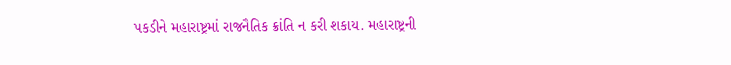પકડીને મહારાષ્ટ્રમાં રાજનૈતિક ક્રાંતિ ન કરી શકાય. મહારાષ્ટ્રની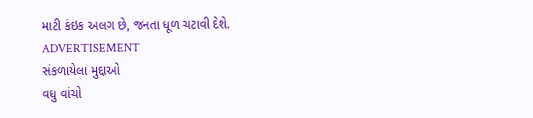માટી કંઇક અલગ છે, જનતા ધૂળ ચટાવી દેશે.
ADVERTISEMENT
સંકળાયેલા મુદ્દાઓ
વધુ વાંચો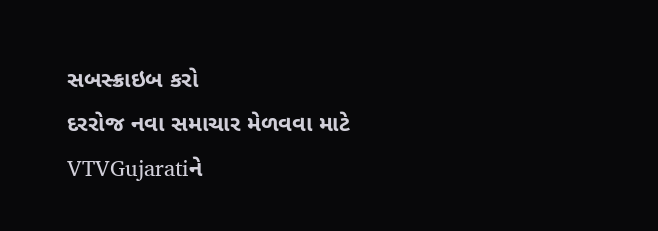સબસ્ક્રાઇબ કરો
દરરોજ નવા સમાચાર મેળવવા માટે VTVGujaratiને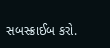સબસ્ક્રાઈબ કરો.